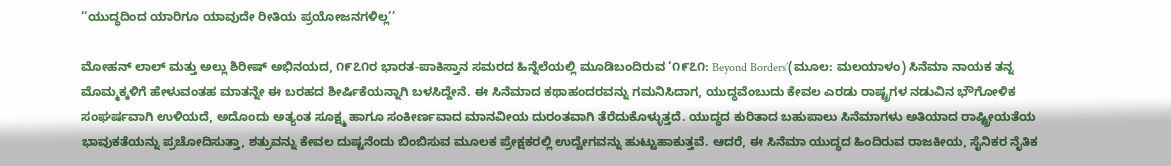‘‘ಯುದ್ಧದಿಂದ ಯಾರಿಗೂ ಯಾವುದೇ ರೀತಿಯ ಪ್ರಯೋಜನಗಳಿಲ್ಲ’’

ಮೋಹನ್ ಲಾಲ್ ಮತ್ತು ಅಲ್ಲು ಶಿರೀಷ್ ಅಭಿನಯದ, ೧೯೭೧ರ ಭಾರತ-ಪಾಕಿಸ್ತಾನ ಸಮರದ ಹಿನ್ನೆಲೆಯಲ್ಲಿ ಮೂಡಿಬಂದಿರುವ ‘೧೯೭೧: Beyond Borders’(ಮೂಲ: ಮಲಯಾಳಂ) ಸಿನೆಮಾ ನಾಯಕ ತನ್ನ ಮೊಮ್ಮಕ್ಕಳಿಗೆ ಹೇಳುವಂತಹ ಮಾತನ್ನೇ ಈ ಬರಹದ ಶೀರ್ಷಿಕೆಯನ್ನಾಗಿ ಬಳಸಿದ್ದೇನೆ. ಈ ಸಿನೆಮಾದ ಕಥಾಹಂದರವನ್ನು ಗಮನಿಸಿದಾಗ, ಯುದ್ಧವೆಂಬುದು ಕೇವಲ ಎರಡು ರಾಷ್ಟ್ರಗಳ ನಡುವಿನ ಭೌಗೋಳಿಕ ಸಂಘರ್ಷವಾಗಿ ಉಳಿಯದೆ, ಅದೊಂದು ಅತ್ಯಂತ ಸೂಕ್ಷ್ಮ ಹಾಗೂ ಸಂಕೀರ್ಣವಾದ ಮಾನವೀಯ ದುರಂತವಾಗಿ ತೆರೆದುಕೊಳ್ಳುತ್ತದೆ. ಯುದ್ಧದ ಕುರಿತಾದ ಬಹುಪಾಲು ಸಿನೆಮಾಗಳು ಅತಿಯಾದ ರಾಷ್ಟ್ರೀಯತೆಯ ಭಾವುಕತೆಯನ್ನು ಪ್ರಚೋದಿಸುತ್ತಾ, ಶತ್ರುವನ್ನು ಕೇವಲ ದುಷ್ಟನೆಂದು ಬಿಂಬಿಸುವ ಮೂಲಕ ಪ್ರೇಕ್ಷಕರಲ್ಲಿ ಉದ್ವೇಗವನ್ನು ಹುಟ್ಟುಹಾಕುತ್ತವೆ. ಆದರೆ, ಈ ಸಿನೆಮಾ ಯುದ್ಧದ ಹಿಂದಿರುವ ರಾಜಕೀಯ, ಸೈನಿಕರ ನೈತಿಕ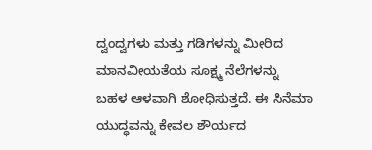ದ್ವಂದ್ವಗಳು ಮತ್ತು ಗಡಿಗಳನ್ನು ಮೀರಿದ ಮಾನವೀಯತೆಯ ಸೂಕ್ಷ್ಮ ನೆಲೆಗಳನ್ನು ಬಹಳ ಆಳವಾಗಿ ಶೋಧಿಸುತ್ತದೆ. ಈ ಸಿನೆಮಾ ಯುದ್ಧವನ್ನು ಕೇವಲ ಶೌರ್ಯದ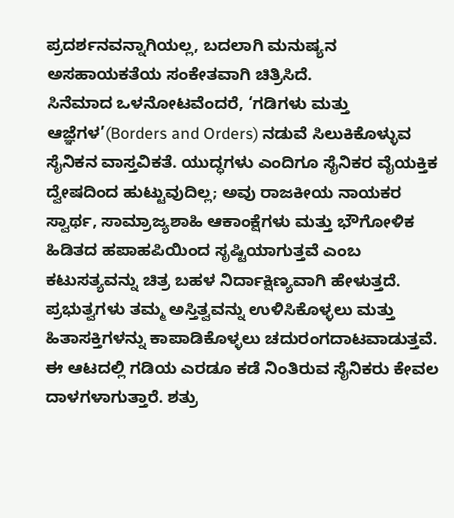ಪ್ರದರ್ಶನವನ್ನಾಗಿಯಲ್ಲ, ಬದಲಾಗಿ ಮನುಷ್ಯನ ಅಸಹಾಯಕತೆಯ ಸಂಕೇತವಾಗಿ ಚಿತ್ರಿಸಿದೆ.
ಸಿನೆಮಾದ ಒಳನೋಟವೆಂದರೆ, ‘ಗಡಿಗಳು ಮತ್ತು ಆಜ್ಞೆಗಳ’(Borders and Orders) ನಡುವೆ ಸಿಲುಕಿಕೊಳ್ಳುವ ಸೈನಿಕನ ವಾಸ್ತವಿಕತೆ. ಯುದ್ಧಗಳು ಎಂದಿಗೂ ಸೈನಿಕರ ವೈಯಕ್ತಿಕ ದ್ವೇಷದಿಂದ ಹುಟ್ಟುವುದಿಲ್ಲ; ಅವು ರಾಜಕೀಯ ನಾಯಕರ ಸ್ವಾರ್ಥ, ಸಾಮ್ರಾಜ್ಯಶಾಹಿ ಆಕಾಂಕ್ಷೆಗಳು ಮತ್ತು ಭೌಗೋಳಿಕ ಹಿಡಿತದ ಹಪಾಹಪಿಯಿಂದ ಸೃಷ್ಟಿಯಾಗುತ್ತವೆ ಎಂಬ ಕಟುಸತ್ಯವನ್ನು ಚಿತ್ರ ಬಹಳ ನಿರ್ದಾಕ್ಷಿಣ್ಯವಾಗಿ ಹೇಳುತ್ತದೆ. ಪ್ರಭುತ್ವಗಳು ತಮ್ಮ ಅಸ್ತಿತ್ವವನ್ನು ಉಳಿಸಿಕೊಳ್ಳಲು ಮತ್ತು ಹಿತಾಸಕ್ತಿಗಳನ್ನು ಕಾಪಾಡಿಕೊಳ್ಳಲು ಚದುರಂಗದಾಟವಾಡುತ್ತವೆ. ಈ ಆಟದಲ್ಲಿ ಗಡಿಯ ಎರಡೂ ಕಡೆ ನಿಂತಿರುವ ಸೈನಿಕರು ಕೇವಲ ದಾಳಗಳಾಗುತ್ತಾರೆ. ಶತ್ರು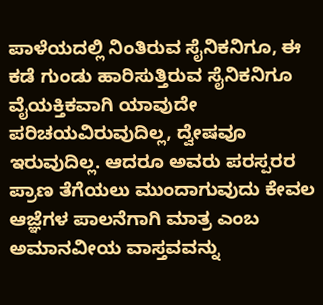ಪಾಳೆಯದಲ್ಲಿ ನಿಂತಿರುವ ಸೈನಿಕನಿಗೂ, ಈ ಕಡೆ ಗುಂಡು ಹಾರಿಸುತ್ತಿರುವ ಸೈನಿಕನಿಗೂ ವೈಯಕ್ತಿಕವಾಗಿ ಯಾವುದೇ ಪರಿಚಯವಿರುವುದಿಲ್ಲ, ದ್ವೇಷವೂ ಇರುವುದಿಲ್ಲ. ಆದರೂ ಅವರು ಪರಸ್ಪರರ ಪ್ರಾಣ ತೆಗೆಯಲು ಮುಂದಾಗುವುದು ಕೇವಲ ಆಜ್ಞೆಗಳ ಪಾಲನೆಗಾಗಿ ಮಾತ್ರ ಎಂಬ ಅಮಾನವೀಯ ವಾಸ್ತವವನ್ನು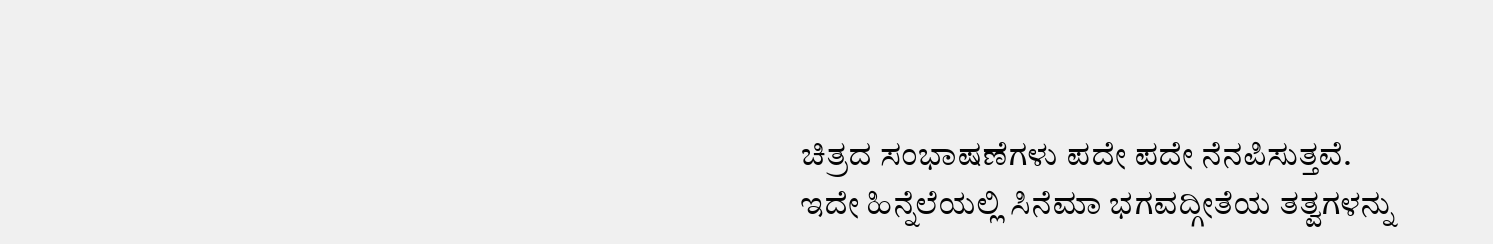ಚಿತ್ರದ ಸಂಭಾಷಣೆಗಳು ಪದೇ ಪದೇ ನೆನಪಿಸುತ್ತವೆ.
ಇದೇ ಹಿನ್ನೆಲೆಯಲ್ಲಿ ಸಿನೆಮಾ ಭಗವದ್ಗೀತೆಯ ತತ್ವಗಳನ್ನು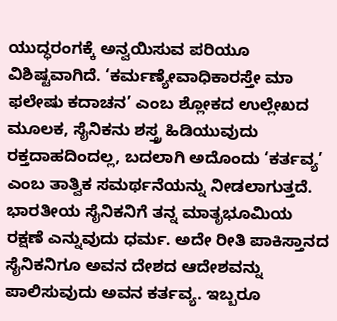ಯುದ್ಧರಂಗಕ್ಕೆ ಅನ್ವಯಿಸುವ ಪರಿಯೂ ವಿಶಿಷ್ಟವಾಗಿದೆ. ‘ಕರ್ಮಣ್ಯೇವಾಧಿಕಾರಸ್ತೇ ಮಾ ಫಲೇಷು ಕದಾಚನ’ ಎಂಬ ಶ್ಲೋಕದ ಉಲ್ಲೇಖದ ಮೂಲಕ, ಸೈನಿಕನು ಶಸ್ತ್ರ ಹಿಡಿಯುವುದು ರಕ್ತದಾಹದಿಂದಲ್ಲ, ಬದಲಾಗಿ ಅದೊಂದು ‘ಕರ್ತವ್ಯ’ ಎಂಬ ತಾತ್ವಿಕ ಸಮರ್ಥನೆಯನ್ನು ನೀಡಲಾಗುತ್ತದೆ. ಭಾರತೀಯ ಸೈನಿಕನಿಗೆ ತನ್ನ ಮಾತೃಭೂಮಿಯ ರಕ್ಷಣೆ ಎನ್ನುವುದು ಧರ್ಮ. ಅದೇ ರೀತಿ ಪಾಕಿಸ್ತಾನದ ಸೈನಿಕನಿಗೂ ಅವನ ದೇಶದ ಆದೇಶವನ್ನು ಪಾಲಿಸುವುದು ಅವನ ಕರ್ತವ್ಯ. ಇಬ್ಬರೂ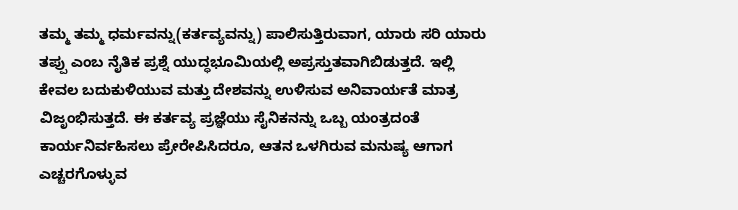ತಮ್ಮ ತಮ್ಮ ಧರ್ಮವನ್ನು(ಕರ್ತವ್ಯವನ್ನು) ಪಾಲಿಸುತ್ತಿರುವಾಗ, ಯಾರು ಸರಿ ಯಾರು ತಪ್ಪು ಎಂಬ ನೈತಿಕ ಪ್ರಶ್ನೆ ಯುದ್ಧಭೂಮಿಯಲ್ಲಿ ಅಪ್ರಸ್ತುತವಾಗಿಬಿಡುತ್ತದೆ. ಇಲ್ಲಿ ಕೇವಲ ಬದುಕುಳಿಯುವ ಮತ್ತು ದೇಶವನ್ನು ಉಳಿಸುವ ಅನಿವಾರ್ಯತೆ ಮಾತ್ರ ವಿಜೃಂಭಿಸುತ್ತದೆ. ಈ ಕರ್ತವ್ಯ ಪ್ರಜ್ಞೆಯು ಸೈನಿಕನನ್ನು ಒಬ್ಬ ಯಂತ್ರದಂತೆ ಕಾರ್ಯನಿರ್ವಹಿಸಲು ಪ್ರೇರೇಪಿಸಿದರೂ, ಆತನ ಒಳಗಿರುವ ಮನುಷ್ಯ ಆಗಾಗ ಎಚ್ಚರಗೊಳ್ಳುವ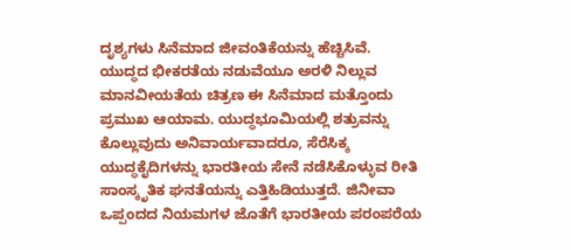ದೃಶ್ಯಗಳು ಸಿನೆಮಾದ ಜೀವಂತಿಕೆಯನ್ನು ಹೆಚ್ಚಿಸಿವೆ.
ಯುದ್ಧದ ಭೀಕರತೆಯ ನಡುವೆಯೂ ಅರಳಿ ನಿಲ್ಲುವ ಮಾನವೀಯತೆಯ ಚಿತ್ರಣ ಈ ಸಿನೆಮಾದ ಮತ್ತೊಂದು ಪ್ರಮುಖ ಆಯಾಮ. ಯುದ್ಧಭೂಮಿಯಲ್ಲಿ ಶತ್ರುವನ್ನು ಕೊಲ್ಲುವುದು ಅನಿವಾರ್ಯವಾದರೂ, ಸೆರೆಸಿಕ್ಕ ಯುದ್ಧಕೈದಿಗಳನ್ನು ಭಾರತೀಯ ಸೇನೆ ನಡೆಸಿಕೊಳ್ಳುವ ರೀತಿ ಸಾಂಸ್ಕೃತಿಕ ಘನತೆಯನ್ನು ಎತ್ತಿಹಿಡಿಯುತ್ತದೆ. ಜಿನೀವಾ ಒಪ್ಪಂದದ ನಿಯಮಗಳ ಜೊತೆಗೆ ಭಾರತೀಯ ಪರಂಪರೆಯ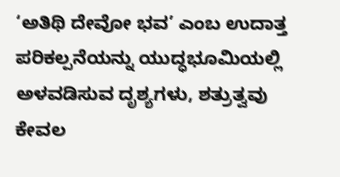‘ಅತಿಥಿ ದೇವೋ ಭವ’ ಎಂಬ ಉದಾತ್ತ ಪರಿಕಲ್ಪನೆಯನ್ನು ಯುದ್ಧಭೂಮಿಯಲ್ಲಿ ಅಳವಡಿಸುವ ದೃಶ್ಯಗಳು, ಶತ್ರುತ್ವವು ಕೇವಲ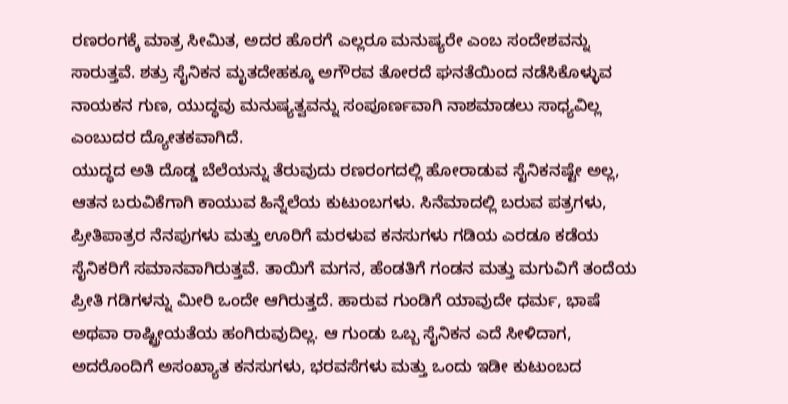ರಣರಂಗಕ್ಕೆ ಮಾತ್ರ ಸೀಮಿತ, ಅದರ ಹೊರಗೆ ಎಲ್ಲರೂ ಮನುಷ್ಯರೇ ಎಂಬ ಸಂದೇಶವನ್ನು ಸಾರುತ್ತವೆ. ಶತ್ರು ಸೈನಿಕನ ಮೃತದೇಹಕ್ಕೂ ಅಗೌರವ ತೋರದೆ ಘನತೆಯಿಂದ ನಡೆಸಿಕೊಳ್ಳುವ ನಾಯಕನ ಗುಣ, ಯುದ್ಧವು ಮನುಷ್ಯತ್ವವನ್ನು ಸಂಪೂರ್ಣವಾಗಿ ನಾಶಮಾಡಲು ಸಾಧ್ಯವಿಲ್ಲ ಎಂಬುದರ ದ್ಯೋತಕವಾಗಿದೆ.
ಯುದ್ಧದ ಅತಿ ದೊಡ್ಡ ಬೆಲೆಯನ್ನು ತೆರುವುದು ರಣರಂಗದಲ್ಲಿ ಹೋರಾಡುವ ಸೈನಿಕನಷ್ಟೇ ಅಲ್ಲ, ಆತನ ಬರುವಿಕೆಗಾಗಿ ಕಾಯುವ ಹಿನ್ನೆಲೆಯ ಕುಟುಂಬಗಳು. ಸಿನೆಮಾದಲ್ಲಿ ಬರುವ ಪತ್ರಗಳು, ಪ್ರೀತಿಪಾತ್ರರ ನೆನಪುಗಳು ಮತ್ತು ಊರಿಗೆ ಮರಳುವ ಕನಸುಗಳು ಗಡಿಯ ಎರಡೂ ಕಡೆಯ ಸೈನಿಕರಿಗೆ ಸಮಾನವಾಗಿರುತ್ತವೆ. ತಾಯಿಗೆ ಮಗನ, ಹೆಂಡತಿಗೆ ಗಂಡನ ಮತ್ತು ಮಗುವಿಗೆ ತಂದೆಯ ಪ್ರೀತಿ ಗಡಿಗಳನ್ನು ಮೀರಿ ಒಂದೇ ಆಗಿರುತ್ತದೆ. ಹಾರುವ ಗುಂಡಿಗೆ ಯಾವುದೇ ಧರ್ಮ, ಭಾಷೆ ಅಥವಾ ರಾಷ್ಟ್ರೀಯತೆಯ ಹಂಗಿರುವುದಿಲ್ಲ. ಆ ಗುಂಡು ಒಬ್ಬ ಸೈನಿಕನ ಎದೆ ಸೀಳಿದಾಗ, ಅದರೊಂದಿಗೆ ಅಸಂಖ್ಯಾತ ಕನಸುಗಳು, ಭರವಸೆಗಳು ಮತ್ತು ಒಂದು ಇಡೀ ಕುಟುಂಬದ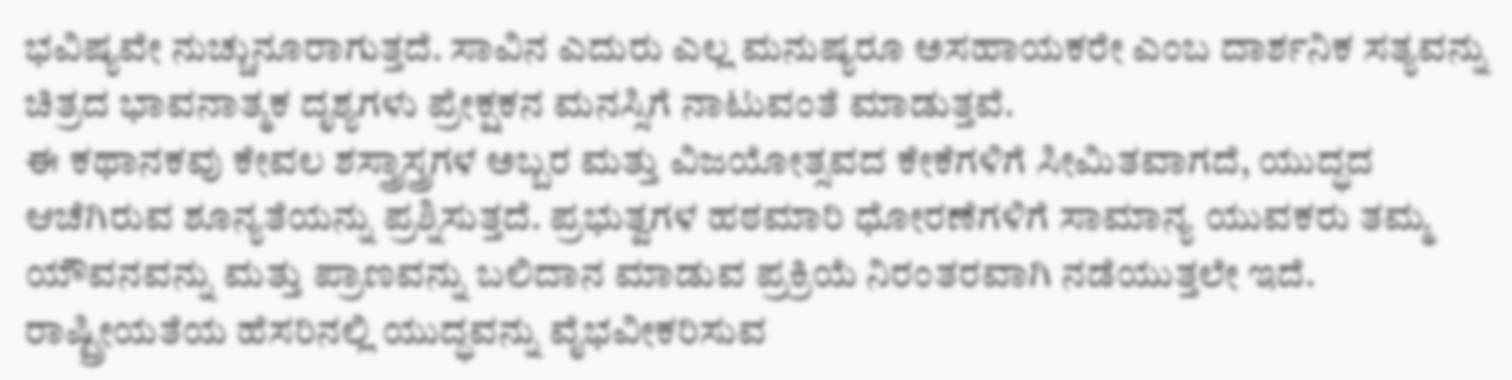ಭವಿಷ್ಯವೇ ನುಚ್ಚುನೂರಾಗುತ್ತದೆ. ಸಾವಿನ ಎದುರು ಎಲ್ಲ ಮನುಷ್ಯರೂ ಅಸಹಾಯಕರೇ ಎಂಬ ದಾರ್ಶನಿಕ ಸತ್ಯವನ್ನು ಚಿತ್ರದ ಭಾವನಾತ್ಮಕ ದೃಶ್ಯಗಳು ಪ್ರೇಕ್ಷಕನ ಮನಸ್ಸಿಗೆ ನಾಟುವಂತೆ ಮಾಡುತ್ತವೆ.
ಈ ಕಥಾನಕವು ಕೇವಲ ಶಸ್ತ್ರಾಸ್ತ್ರಗಳ ಅಬ್ಬರ ಮತ್ತು ವಿಜಯೋತ್ಸವದ ಕೇಕೆಗಳಿಗೆ ಸೀಮಿತವಾಗದೆ, ಯುದ್ಧದ ಆಚೆಗಿರುವ ಶೂನ್ಯತೆಯನ್ನು ಪ್ರಶ್ನಿಸುತ್ತದೆ. ಪ್ರಭುತ್ವಗಳ ಹಠಮಾರಿ ಧೋರಣೆಗಳಿಗೆ ಸಾಮಾನ್ಯ ಯುವಕರು ತಮ್ಮ ಯೌವನವನ್ನು ಮತ್ತು ಪ್ರಾಣವನ್ನು ಬಲಿದಾನ ಮಾಡುವ ಪ್ರಕ್ರಿಯೆ ನಿರಂತರವಾಗಿ ನಡೆಯುತ್ತಲೇ ಇದೆ. ರಾಷ್ಟ್ರೀಯತೆಯ ಹೆಸರಿನಲ್ಲಿ ಯುದ್ಧವನ್ನು ವೈಭವೀಕರಿಸುವ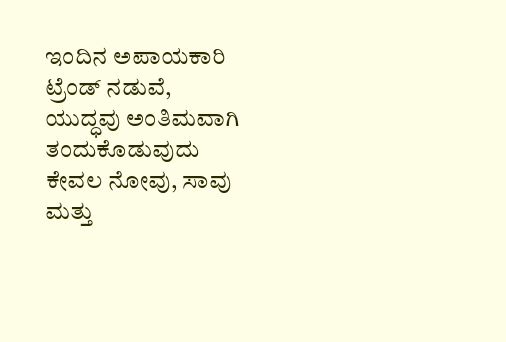ಇಂದಿನ ಅಪಾಯಕಾರಿ ಟ್ರೆಂಡ್ ನಡುವೆ, ಯುದ್ಧವು ಅಂತಿಮವಾಗಿ ತಂದುಕೊಡುವುದು ಕೇವಲ ನೋವು, ಸಾವು ಮತ್ತು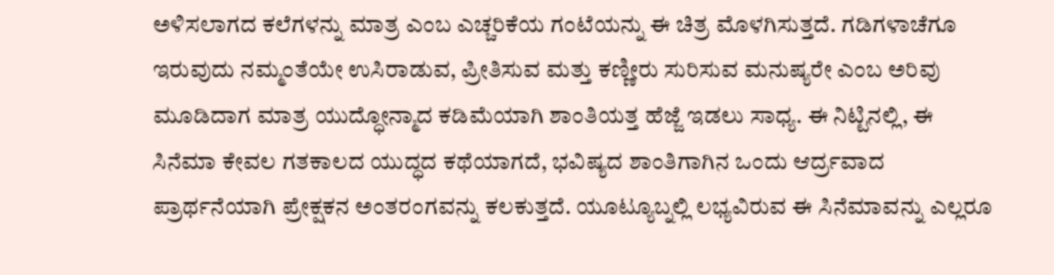ಅಳಿಸಲಾಗದ ಕಲೆಗಳನ್ನು ಮಾತ್ರ ಎಂಬ ಎಚ್ಚರಿಕೆಯ ಗಂಟೆಯನ್ನು ಈ ಚಿತ್ರ ಮೊಳಗಿಸುತ್ತದೆ. ಗಡಿಗಳಾಚೆಗೂ ಇರುವುದು ನಮ್ಮಂತೆಯೇ ಉಸಿರಾಡುವ, ಪ್ರೀತಿಸುವ ಮತ್ತು ಕಣ್ಣೀರು ಸುರಿಸುವ ಮನುಷ್ಯರೇ ಎಂಬ ಅರಿವು ಮೂಡಿದಾಗ ಮಾತ್ರ ಯುದ್ಧೋನ್ಮಾದ ಕಡಿಮೆಯಾಗಿ ಶಾಂತಿಯತ್ತ ಹೆಜ್ಜೆ ಇಡಲು ಸಾಧ್ಯ. ಈ ನಿಟ್ಟಿನಲ್ಲಿ, ಈ ಸಿನೆಮಾ ಕೇವಲ ಗತಕಾಲದ ಯುದ್ಧದ ಕಥೆಯಾಗದೆ, ಭವಿಷ್ಯದ ಶಾಂತಿಗಾಗಿನ ಒಂದು ಆರ್ದ್ರವಾದ ಪ್ರಾರ್ಥನೆಯಾಗಿ ಪ್ರೇಕ್ಷಕನ ಅಂತರಂಗವನ್ನು ಕಲಕುತ್ತದೆ. ಯೂಟ್ಯೂಬ್ನಲ್ಲಿ ಲಭ್ಯವಿರುವ ಈ ಸಿನೆಮಾವನ್ನು ಎಲ್ಲರೂ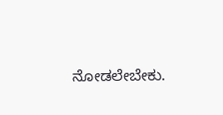ನೋಡಲೇಬೇಕು.